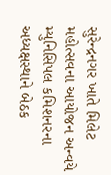સુરેન્દ્રનગર ખાતે મિલેટ મહોત્સવના આયોજન અન્વયે મ્યુનિસિપલ કમિશનરના અધ્યક્ષસ્થાને બેઠક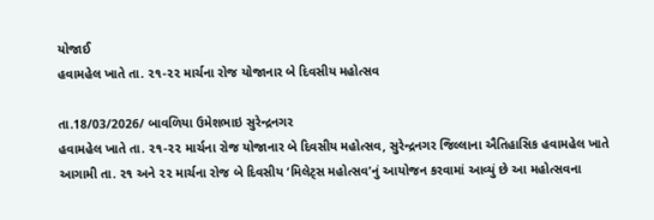યોજાઈ
હવામહેલ ખાતે તા. ૨૧-૨૨ માર્ચના રોજ યોજાનાર બે દિવસીય મહોત્સવ

તા.18/03/2026/ બાવળિયા ઉમેશભાઇ સુરેન્દ્રનગર
હવામહેલ ખાતે તા. ૨૧-૨૨ માર્ચના રોજ યોજાનાર બે દિવસીય મહોત્સવ, સુરેન્દ્રનગર જિલ્લાના ઐતિહાસિક હવામહેલ ખાતે આગામી તા. ૨૧ અને ૨૨ માર્ચના રોજ બે દિવસીય ‘મિલેટ્સ મહોત્સવ’નું આયોજન કરવામાં આવ્યું છે આ મહોત્સવના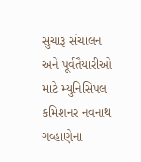સુચારૂ સંચાલન અને પૂર્વતૈયારીઓ માટે મ્યુનિસિપલ કમિશનર નવનાથ ગવ્હાણેના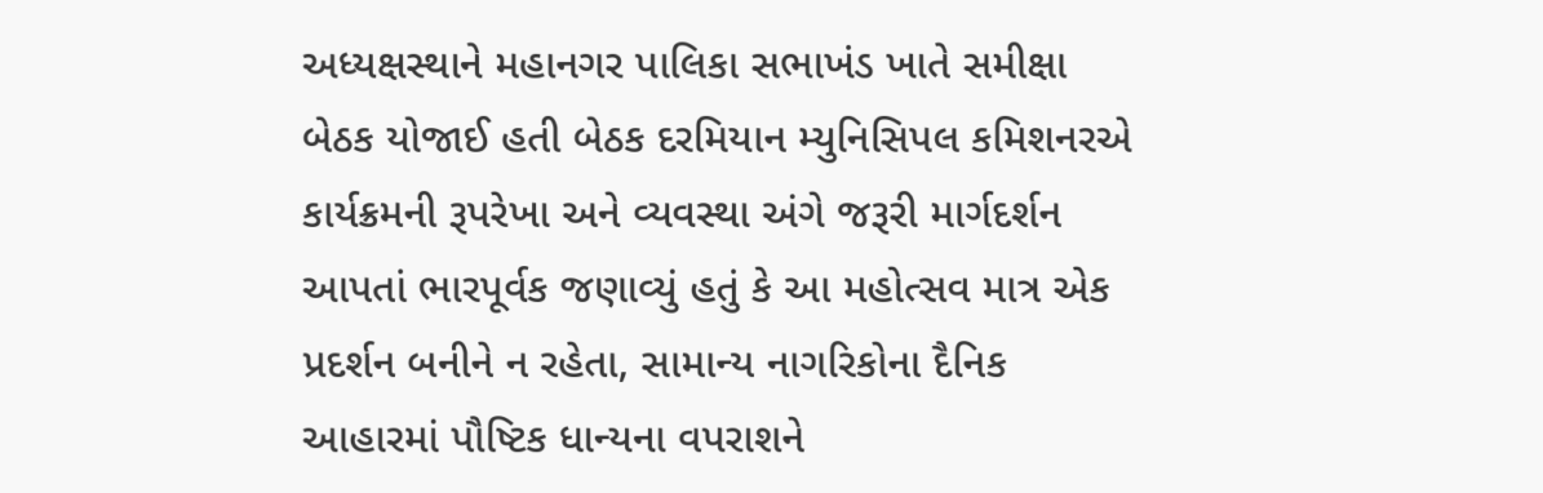અધ્યક્ષસ્થાને મહાનગર પાલિકા સભાખંડ ખાતે સમીક્ષા બેઠક યોજાઈ હતી બેઠક દરમિયાન મ્યુનિસિપલ કમિશનરએ કાર્યક્રમની રૂપરેખા અને વ્યવસ્થા અંગે જરૂરી માર્ગદર્શન આપતાં ભારપૂર્વક જણાવ્યું હતું કે આ મહોત્સવ માત્ર એક પ્રદર્શન બનીને ન રહેતા, સામાન્ય નાગરિકોના દૈનિક આહારમાં પૌષ્ટિક ધાન્યના વપરાશને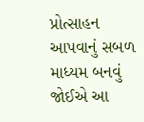પ્રોત્સાહન આપવાનું સબળ માધ્યમ બનવું જોઈએ આ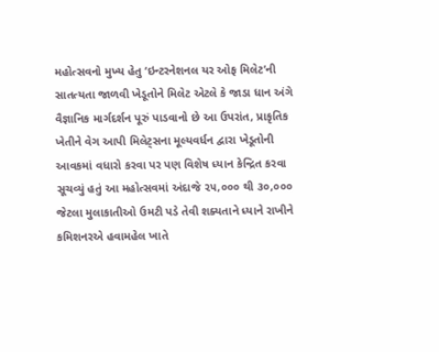મહોત્સવનો મુખ્ય હેતુ ‘ઇન્ટરનેશનલ યર ઓફ મિલેટ’ની સાતત્યતા જાળવી ખેડૂતોને મિલેટ એટલે કે જાડા ધાન અંગે વૈજ્ઞાનિક માર્ગદર્શન પૂરું પાડવાનો છે આ ઉપરાંત, પ્રાકૃતિક ખેતીને વેગ આપી મિલેટ્સના મૂલ્યવર્ધન દ્વારા ખેડૂતોની આવકમાં વધારો કરવા પર પણ વિશેષ ધ્યાન કેન્દ્રિત કરવા સૂચવ્યું હતું આ મહોત્સવમાં અંદાજે ૨૫,૦૦૦ થી ૩૦,૦૦૦ જેટલા મુલાકાતીઓ ઉમટી પડે તેવી શક્યતાને ધ્યાને રાખીને કમિશનરએ હવામહેલ ખાતે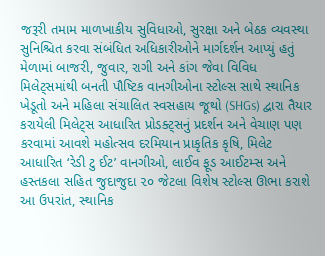જરૂરી તમામ માળખાકીય સુવિધાઓ, સુરક્ષા અને બેઠક વ્યવસ્થા સુનિશ્ચિત કરવા સંબંધિત અધિકારીઓને માર્ગદર્શન આપ્યું હતું મેળામાં બાજરી, જુવાર, રાગી અને કાંગ જેવા વિવિધ મિલેટ્સમાંથી બનતી પૌષ્ટિક વાનગીઓના સ્ટોલ્સ સાથે સ્થાનિક ખેડૂતો અને મહિલા સંચાલિત સ્વસહાય જૂથો (SHGs) દ્વારા તૈયાર કરાયેલી મિલેટ્સ આધારિત પ્રોડક્ટ્સનું પ્રદર્શન અને વેચાણ પણ કરવામાં આવશે મહોત્સવ દરમિયાન પ્રાકૃતિક કૃષિ, મિલેટ આધારિત ‘રેડી ટુ ઈટ’ વાનગીઓ, લાઈવ ફૂડ આઈટમ્સ અને હસ્તકલા સહિત જુદાજુદા ૨૦ જેટલા વિશેષ સ્ટોલ્સ ઊભા કરાશે આ ઉપરાંત, સ્થાનિક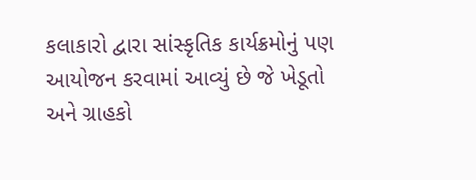કલાકારો દ્વારા સાંસ્કૃતિક કાર્યક્રમોનું પણ આયોજન કરવામાં આવ્યું છે જે ખેડૂતો અને ગ્રાહકો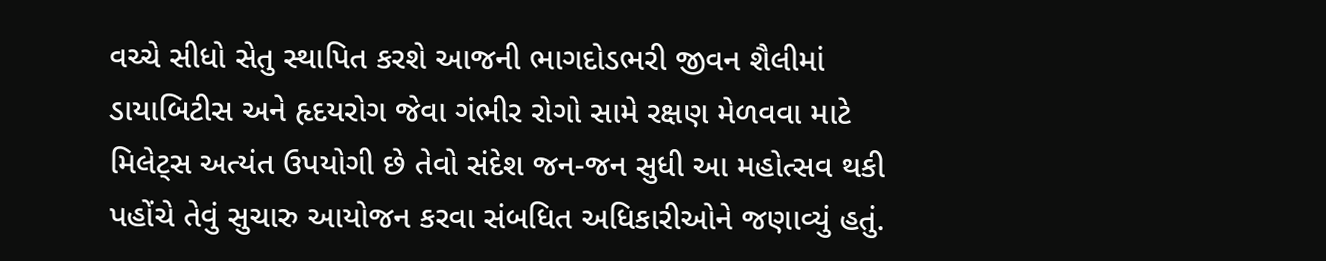વચ્ચે સીધો સેતુ સ્થાપિત કરશે આજની ભાગદોડભરી જીવન શૈલીમાં ડાયાબિટીસ અને હૃદયરોગ જેવા ગંભીર રોગો સામે રક્ષણ મેળવવા માટે મિલેટ્સ અત્યંત ઉપયોગી છે તેવો સંદેશ જન-જન સુધી આ મહોત્સવ થકી પહોંચે તેવું સુચારુ આયોજન કરવા સંબધિત અધિકારીઓને જણાવ્યું હતું.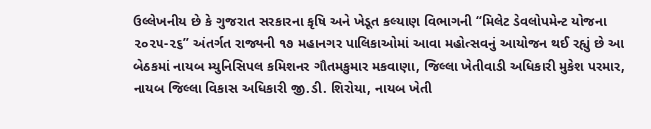ઉલ્લેખનીય છે કે ગુજરાત સરકારના કૃષિ અને ખેડૂત કલ્યાણ વિભાગની “મિલેટ ડેવલોપમેન્ટ યોજના ૨૦૨૫-૨૬” અંતર્ગત રાજ્યની ૧૭ મહાનગર પાલિકાઓમાં આવા મહોત્સવનું આયોજન થઈ રહ્યું છે આ બેઠકમાં નાયબ મ્યુનિસિપલ કમિશનર ગૌતમકુમાર મકવાણા, જિલ્લા ખેતીવાડી અધિકારી મુકેશ પરમાર, નાયબ જિલ્લા વિકાસ અધિકારી જી.ડી. શિરોયા, નાયબ ખેતી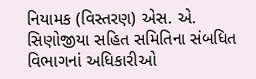નિયામક (વિસ્તરણ) એસ. એ. સિણોજીયા સહિત સમિતિના સંબધિત વિભાગનાં અધિકારીઓ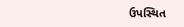ઉપસ્થિત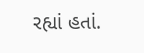રહ્યાં હતાં.